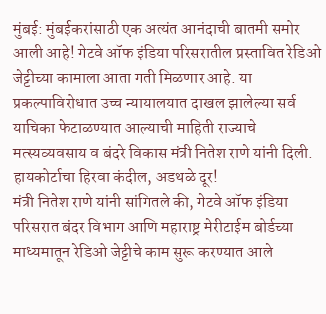मुंबई: मुंबईकरांसाठी एक अत्यंत आनंदाची बातमी समोर आली आहे! गेटवे ऑफ इंडिया परिसरातील प्रस्तावित रेडिओ जेट्टीच्या कामाला आता गती मिळणार आहे. या प्रकल्पाविरोधात उच्च न्यायालयात दाखल झालेल्या सर्व याचिका फेटाळण्यात आल्याची माहिती राज्याचे मत्स्यव्यवसाय व बंदरे विकास मंत्री नितेश राणे यांनी दिली.
हायकोर्टाचा हिरवा कंदील, अडथळे दूर!
मंत्री नितेश राणे यांनी सांगितले की, गेटवे ऑफ इंडिया परिसरात बंदर विभाग आणि महाराष्ट्र मेरीटाईम बोर्डच्या माध्यमातून रेडिओ जेट्टीचे काम सुरू करण्यात आले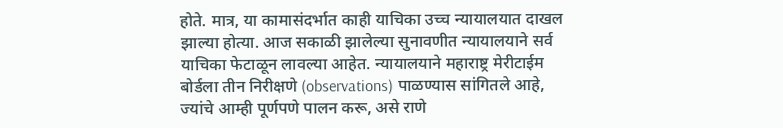होते. मात्र, या कामासंदर्भात काही याचिका उच्च न्यायालयात दाखल झाल्या होत्या. आज सकाळी झालेल्या सुनावणीत न्यायालयाने सर्व याचिका फेटाळून लावल्या आहेत. न्यायालयाने महाराष्ट्र मेरीटाईम बोर्डला तीन निरीक्षणे (observations) पाळण्यास सांगितले आहे, ज्यांचे आम्ही पूर्णपणे पालन करू, असे राणे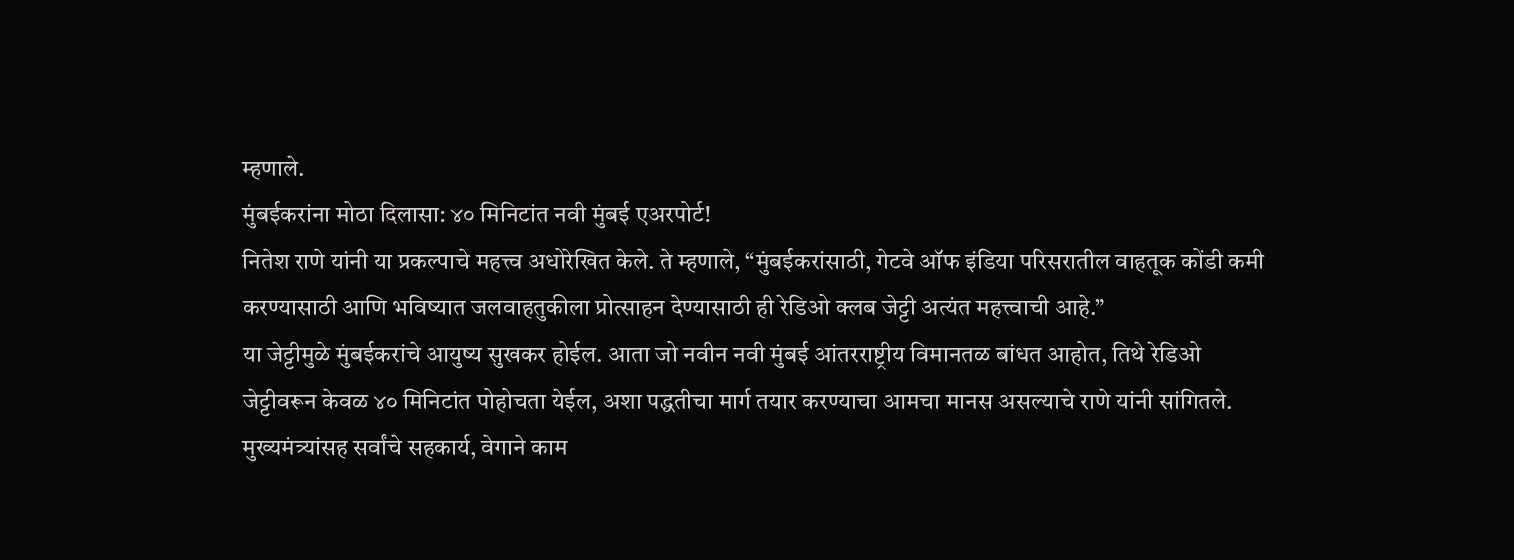म्हणाले.
मुंबईकरांना मोठा दिलासा: ४० मिनिटांत नवी मुंबई एअरपोर्ट!
नितेश राणे यांनी या प्रकल्पाचे महत्त्व अधोरेखित केले. ते म्हणाले, “मुंबईकरांसाठी, गेटवे ऑफ इंडिया परिसरातील वाहतूक कोंडी कमी करण्यासाठी आणि भविष्यात जलवाहतुकीला प्रोत्साहन देण्यासाठी ही रेडिओ क्लब जेट्टी अत्यंत महत्त्वाची आहे.”
या जेट्टीमुळे मुंबईकरांचे आयुष्य सुखकर होईल. आता जो नवीन नवी मुंबई आंतरराष्ट्रीय विमानतळ बांधत आहोत, तिथे रेडिओ जेट्टीवरून केवळ ४० मिनिटांत पोहोचता येईल, अशा पद्धतीचा मार्ग तयार करण्याचा आमचा मानस असल्याचे राणे यांनी सांगितले.
मुख्यमंत्र्यांसह सर्वांचे सहकार्य, वेगाने काम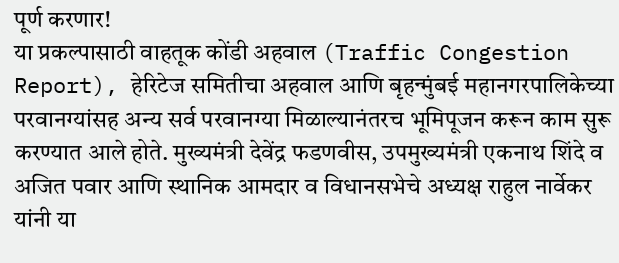पूर्ण करणार!
या प्रकल्पासाठी वाहतूक कोंडी अहवाल (Traffic Congestion Report), हेरिटेज समितीचा अहवाल आणि बृहन्मुंबई महानगरपालिकेच्या परवानग्यांसह अन्य सर्व परवानग्या मिळाल्यानंतरच भूमिपूजन करून काम सुरू करण्यात आले होते. मुख्यमंत्री देवेंद्र फडणवीस, उपमुख्यमंत्री एकनाथ शिंदे व अजित पवार आणि स्थानिक आमदार व विधानसभेचे अध्यक्ष राहुल नार्वेकर यांनी या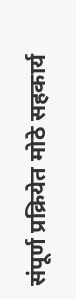संपूर्ण प्रक्रियेत मोठे सहकार्य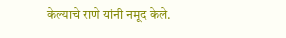केल्याचे राणे यांनी नमूद केले.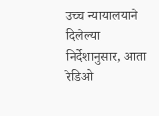उच्च न्यायालयाने दिलेल्या निर्देशानुसार, आता रेडिओ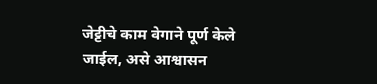जेट्टीचे काम वेगाने पूर्ण केले जाईल, असे आश्वासन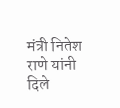मंत्री नितेश राणे यांनी दिले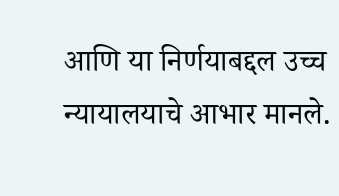आणि या निर्णयाबद्दल उच्च न्यायालयाचे आभार मानले.